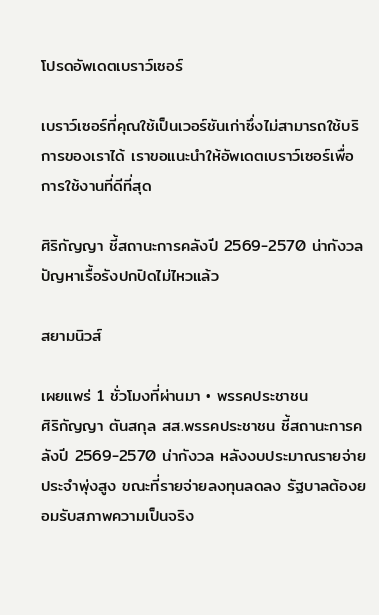โปรดอัพเดตเบราว์เซอร์

เบราว์เซอร์ที่คุณใช้เป็นเวอร์ชันเก่าซึ่งไม่สามารถใช้บริการของเราได้ เราขอแนะนำให้อัพเดตเบราว์เซอร์เพื่อการใช้งานที่ดีที่สุด

ศิริกัญญา ชี้สถานะการคลังปี 2569-2570 น่ากังวล ปัญหาเรื้อรังปกปิดไม่ไหวแล้ว

สยามนิวส์

เผยแพร่ 1 ชั่วโมงที่ผ่านมา • พรรคประชาชน
ศิริกัญญา ตันสกุล สส.พรรคประชาชน ชี้สถานะการคลังปี 2569-2570 น่ากังวล หลังงบประมาณรายจ่ายประจำพุ่งสูง ขณะที่รายจ่ายลงทุนลดลง รัฐบาลต้องยอมรับสภาพความเป็นจริง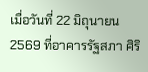เมื่อวันที่ 22 มิถุนายน 2569 ที่อาคารรัฐสภา ศิริ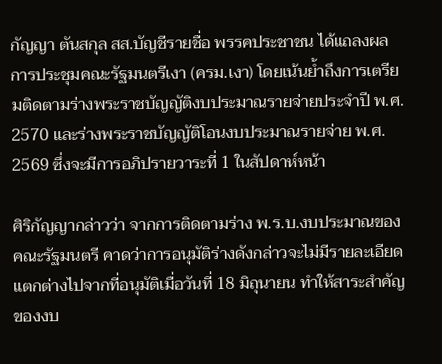กัญญา ตันสกุล สส.บัญชีรายชื่อ พรรคประชาชน ได้แถลงผลการประชุมคณะรัฐมนตรีเงา (ครม.เงา) โดยเน้นย้ำถึงการเตรียมติดตามร่างพระราชบัญญัติงบประมาณรายจ่ายประจำปี พ.ศ. 2570 และร่างพระราชบัญญัติโอนงบประมาณรายจ่าย พ.ศ. 2569 ซึ่งจะมีการอภิปรายวาระที่ 1 ในสัปดาห์หน้า

ศิริกัญญากล่าวว่า จากการติดตามร่าง พ.ร.บ.งบประมาณของคณะรัฐมนตรี คาดว่าการอนุมัติร่างดังกล่าวจะไม่มีรายละเอียดแตกต่างไปจากที่อนุมัติเมื่อวันที่ 18 มิถุนายน ทำให้สาระสำคัญของงบ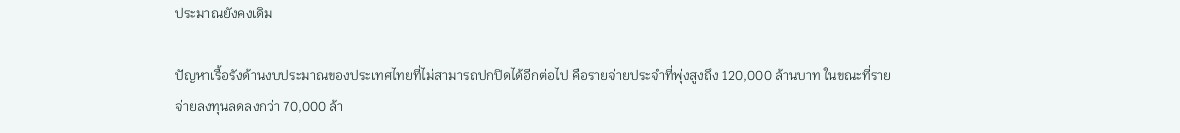ประมาณยังคงเดิม

ปัญหาเรื้อรังด้านงบประมาณของประเทศไทยที่ไม่สามารถปกปิดได้อีกต่อไป คือรายจ่ายประจำที่พุ่งสูงถึง 120,000 ล้านบาท ในขณะที่รายจ่ายลงทุนลดลงกว่า 70,000 ล้า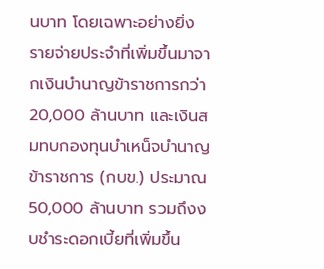นบาท โดยเฉพาะอย่างยิ่ง รายจ่ายประจำที่เพิ่มขึ้นมาจากเงินบำนาญข้าราชการกว่า 20,000 ล้านบาท และเงินสมทบกองทุนบำเหน็จบำนาญข้าราชการ (กบข.) ประมาณ 50,000 ล้านบาท รวมถึงงบชำระดอกเบี้ยที่เพิ่มขึ้น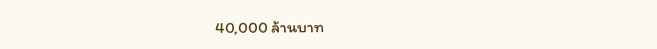40,000 ล้านบาท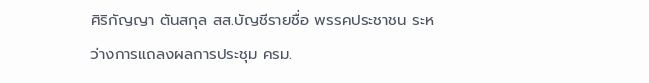ศิริกัญญา ตันสกุล สส.บัญชีรายชื่อ พรรคประชาชน ระหว่างการแถลงผลการประชุม ครม.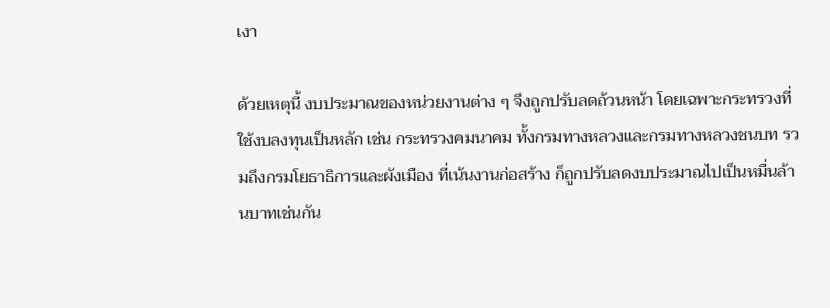เงา

ด้วยเหตุนี้ งบประมาณของหน่วยงานต่าง ๆ จึงถูกปรับลดถ้วนหน้า โดยเฉพาะกระทรวงที่ใช้งบลงทุนเป็นหลัก เช่น กระทรวงคมนาคม ทั้งกรมทางหลวงและกรมทางหลวงชนบท รวมถึงกรมโยธาธิการและผังเมือง ที่เน้นงานก่อสร้าง ก็ถูกปรับลดงบประมาณไปเป็นหมื่นล้านบาทเช่นกัน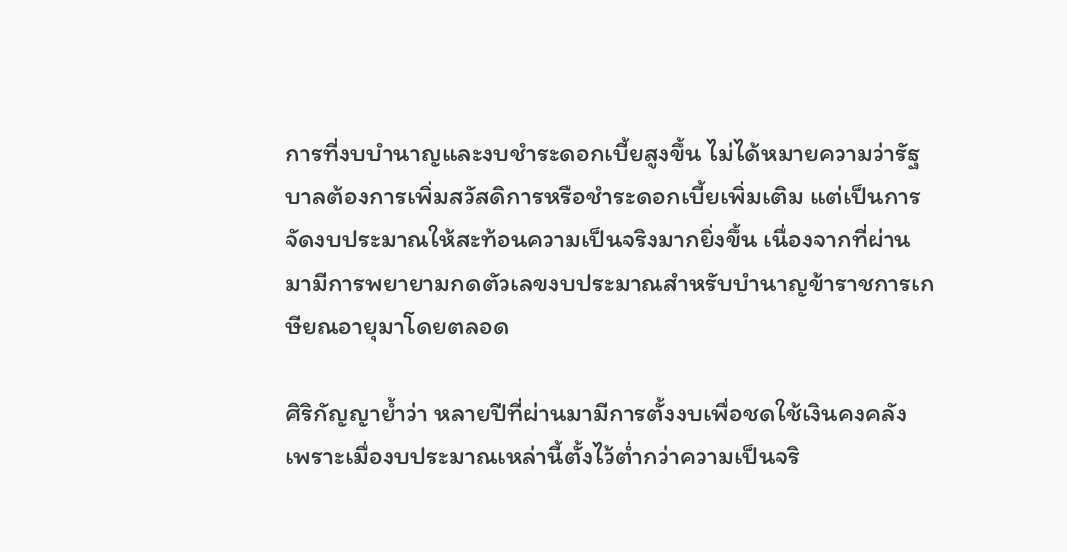การที่งบบำนาญและงบชำระดอกเบี้ยสูงขึ้น ไม่ได้หมายความว่ารัฐบาลต้องการเพิ่มสวัสดิการหรือชำระดอกเบี้ยเพิ่มเติม แต่เป็นการจัดงบประมาณให้สะท้อนความเป็นจริงมากยิ่งขึ้น เนื่องจากที่ผ่านมามีการพยายามกดตัวเลขงบประมาณสำหรับบำนาญข้าราชการเกษียณอายุมาโดยตลอด

ศิริกัญญาย้ำว่า หลายปีที่ผ่านมามีการตั้งงบเพื่อชดใช้เงินคงคลัง เพราะเมื่องบประมาณเหล่านี้ตั้งไว้ต่ำกว่าความเป็นจริ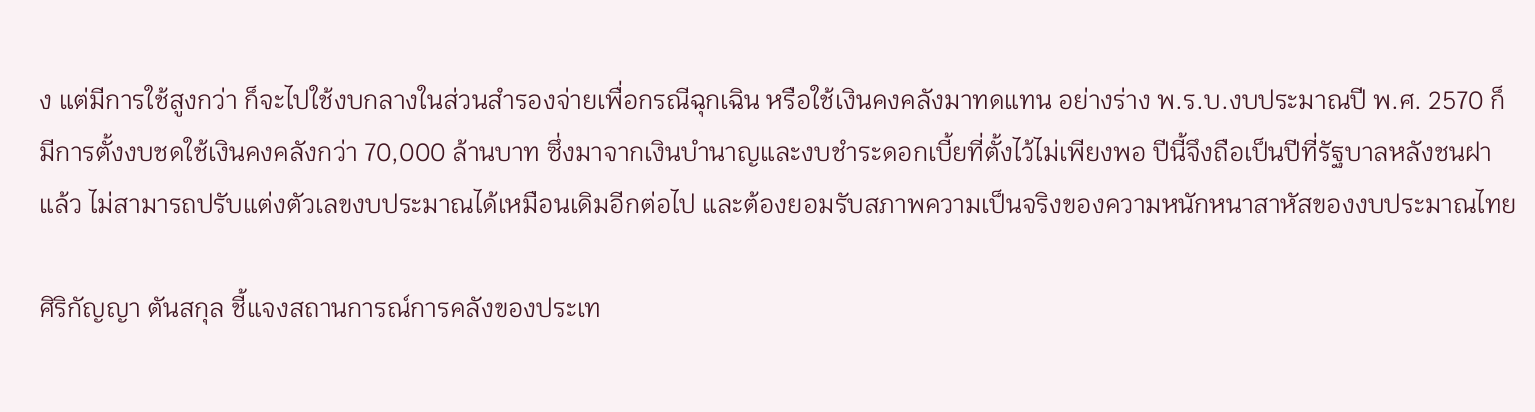ง แต่มีการใช้สูงกว่า ก็จะไปใช้งบกลางในส่วนสำรองจ่ายเพื่อกรณีฉุกเฉิน หรือใช้เงินคงคลังมาทดแทน อย่างร่าง พ.ร.บ.งบประมาณปี พ.ศ. 2570 ก็มีการตั้งงบชดใช้เงินคงคลังกว่า 70,000 ล้านบาท ซึ่งมาจากเงินบำนาญและงบชำระดอกเบี้ยที่ตั้งไว้ไม่เพียงพอ ปีนี้จึงถือเป็นปีที่รัฐบาลหลังชนฝาแล้ว ไม่สามารถปรับแต่งตัวเลขงบประมาณได้เหมือนเดิมอีกต่อไป และต้องยอมรับสภาพความเป็นจริงของความหนักหนาสาหัสของงบประมาณไทย

ศิริกัญญา ตันสกุล ชี้แจงสถานการณ์การคลังของประเท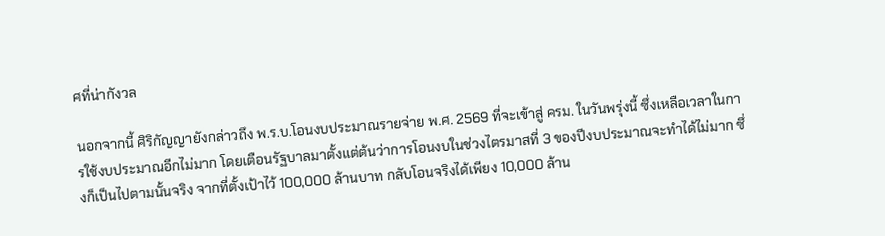ศที่น่ากังวล

นอกจากนี้ ศิริกัญญายังกล่าวถึง พ.ร.บ.โอนงบประมาณรายจ่าย พ.ศ. 2569 ที่จะเข้าสู่ ครม. ในวันพรุ่งนี้ ซึ่งเหลือเวลาในการใช้งบประมาณอีกไม่มาก โดยเตือนรัฐบาลมาตั้งแต่ต้นว่าการโอนงบในช่วงไตรมาสที่ 3 ของปีงบประมาณจะทำได้ไม่มาก ซึ่งก็เป็นไปตามนั้นจริง จากที่ตั้งเป้าไว้ 100,000 ล้านบาท กลับโอนจริงได้เพียง 10,000 ล้าน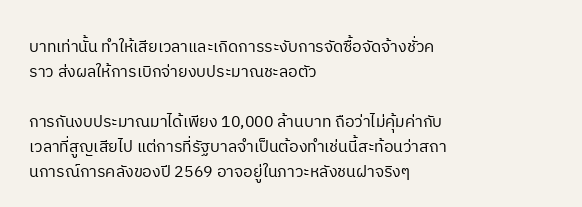บาทเท่านั้น ทำให้เสียเวลาและเกิดการระงับการจัดซื้อจัดจ้างชั่วคราว ส่งผลให้การเบิกจ่ายงบประมาณชะลอตัว

การกันงบประมาณมาได้เพียง 10,000 ล้านบาท ถือว่าไม่คุ้มค่ากับเวลาที่สูญเสียไป แต่การที่รัฐบาลจำเป็นต้องทำเช่นนี้สะท้อนว่าสถานการณ์การคลังของปี 2569 อาจอยู่ในภาวะหลังชนฝาจริงๆ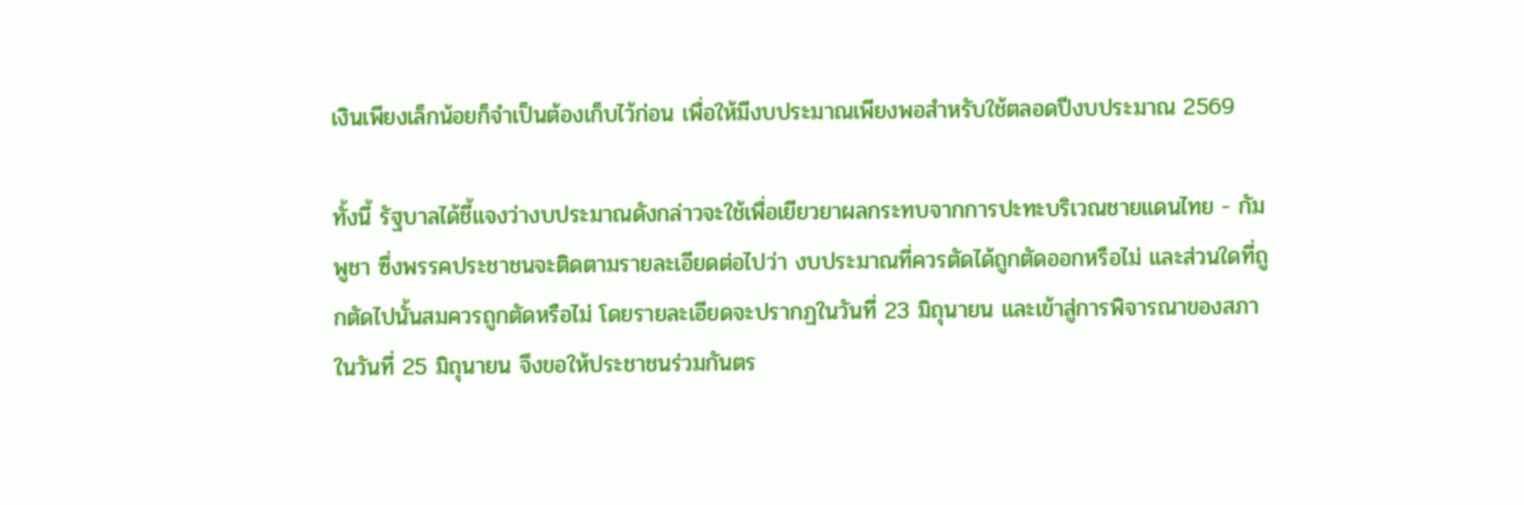เงินเพียงเล็กน้อยก็จำเป็นต้องเก็บไว้ก่อน เพื่อให้มีงบประมาณเพียงพอสำหรับใช้ตลอดปีงบประมาณ 2569

ทั้งนี้ รัฐบาลได้ชี้แจงว่างบประมาณดังกล่าวจะใช้เพื่อเยียวยาผลกระทบจากการปะทะบริเวณชายแดนไทย - กัมพูชา ซึ่งพรรคประชาชนจะติดตามรายละเอียดต่อไปว่า งบประมาณที่ควรตัดได้ถูกตัดออกหรือไม่ และส่วนใดที่ถูกตัดไปนั้นสมควรถูกตัดหรือไม่ โดยรายละเอียดจะปรากฏในวันที่ 23 มิถุนายน และเข้าสู่การพิจารณาของสภาในวันที่ 25 มิถุนายน จึงขอให้ประชาชนร่วมกันตร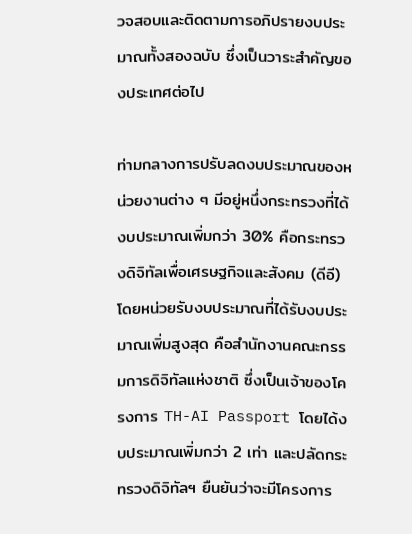วจสอบและติดตามการอภิปรายงบประมาณทั้งสองฉบับ ซึ่งเป็นวาระสำคัญของประเทศต่อไป

ท่ามกลางการปรับลดงบประมาณของหน่วยงานต่าง ๆ มีอยู่หนึ่งกระทรวงที่ได้งบประมาณเพิ่มกว่า 30% คือกระทรวงดิจิทัลเพื่อเศรษฐกิจและสังคม (ดีอี) โดยหน่วยรับงบประมาณที่ได้รับงบประมาณเพิ่มสูงสุด คือสำนักงานคณะกรรมการดิจิทัลแห่งชาติ ซึ่งเป็นเจ้าของโครงการ TH-AI Passport โดยได้งบประมาณเพิ่มกว่า 2 เท่า และปลัดกระทรวงดิจิทัลฯ ยืนยันว่าจะมีโครงการ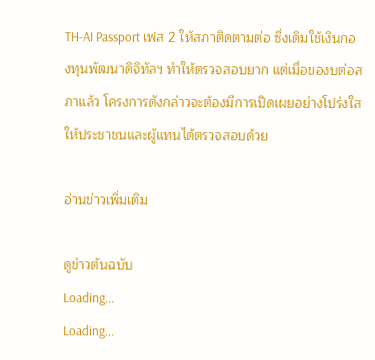TH-AI Passport เฟส 2 ให้สภาติดตามต่อ ซึ่งเดิมใช้เงินกองทุนพัฒนาดิจิทัลฯ ทำให้ตรวจสอบยาก แต่เมื่อของบต่อสภาแล้ว โครงการดังกล่าวจะต้องมีการเปิดเผยอย่างโปร่งใส ให้ประชาชนและผู้แทนได้ตรวจสอบด้วย

อ่านข่าวเพิ่มเติม

ดูข่าวต้นฉบับ
Loading...
Loading...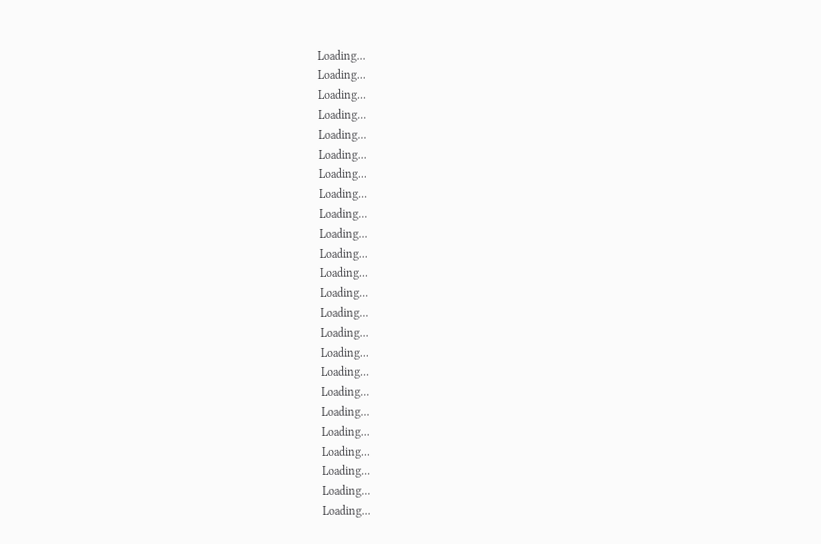Loading...
Loading...
Loading...
Loading...
Loading...
Loading...
Loading...
Loading...
Loading...
Loading...
Loading...
Loading...
Loading...
Loading...
Loading...
Loading...
Loading...
Loading...
Loading...
Loading...
Loading...
Loading...
Loading...
Loading...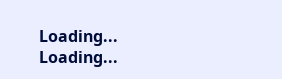Loading...
Loading...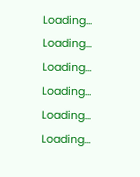Loading...
Loading...
Loading...
Loading...
Loading...
Loading...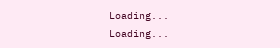Loading...
Loading...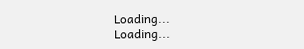Loading...
Loading...